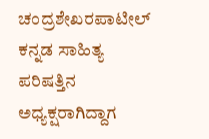ಚಂದ್ರಶೇಖರಪಾಟೀಲ್ ಕನ್ನಡ ಸಾಹಿತ್ಯ ಪರಿಷತ್ತಿನ ಅಧ್ಯಕ್ಷರಾಗಿದ್ದಾಗ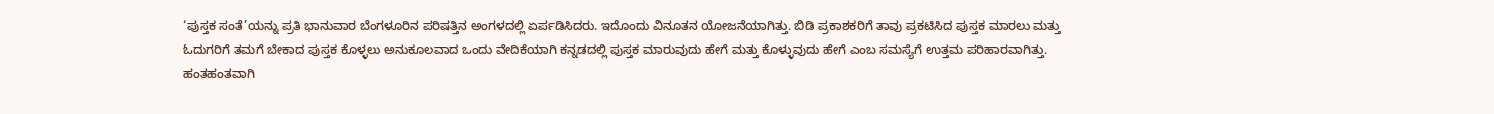‘ಪುಸ್ತಕ ಸಂತೆ’ಯನ್ನು ಪ್ರತಿ ಭಾನುವಾರ ಬೆಂಗಳೂರಿನ ಪರಿಷತ್ತಿನ ಅಂಗಳದಲ್ಲಿ ಏರ್ಪಡಿಸಿದರು. ಇದೊಂದು ವಿನೂತನ ಯೋಜನೆಯಾಗಿತ್ತು. ಬಿಡಿ ಪ್ರಕಾಶಕರಿಗೆ ತಾವು ಪ್ರಕಟಿಸಿದ ಪುಸ್ತಕ ಮಾರಲು ಮತ್ತು ಓದುಗರಿಗೆ ತಮಗೆ ಬೇಕಾದ ಪುಸ್ತಕ ಕೊಳ್ಳಲು ಅನುಕೂಲವಾದ ಒಂದು ವೇದಿಕೆಯಾಗಿ ಕನ್ನಡದಲ್ಲಿ ಪುಸ್ತಕ ಮಾರುವುದು ಹೇಗೆ ಮತ್ತು ಕೊಳ್ಳುವುದು ಹೇಗೆ ಎಂಬ ಸಮಸ್ಯೆಗೆ ಉತ್ತಮ ಪರಿಹಾರವಾಗಿತ್ತು.
ಹಂತಹಂತವಾಗಿ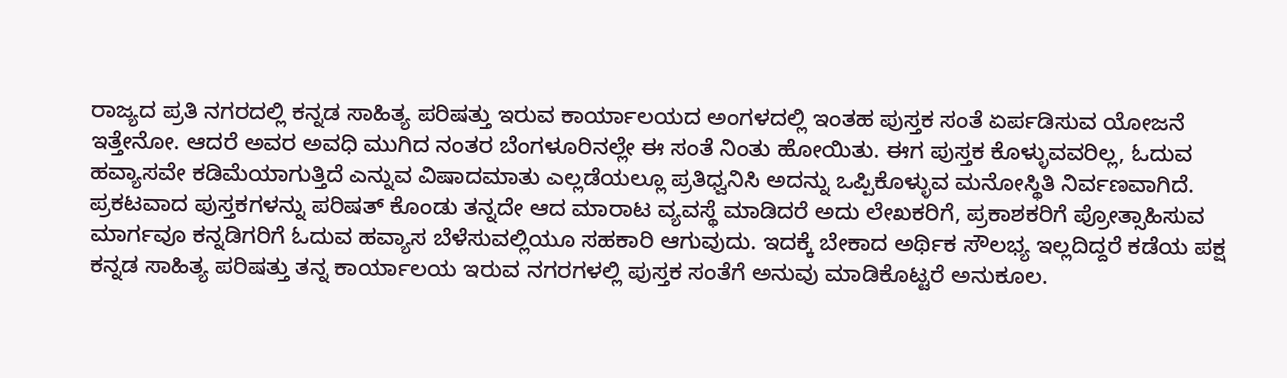ರಾಜ್ಯದ ಪ್ರತಿ ನಗರದಲ್ಲಿ ಕನ್ನಡ ಸಾಹಿತ್ಯ ಪರಿಷತ್ತು ಇರುವ ಕಾರ್ಯಾಲಯದ ಅಂಗಳದಲ್ಲಿ ಇಂತಹ ಪುಸ್ತಕ ಸಂತೆ ಏರ್ಪಡಿಸುವ ಯೋಜನೆ ಇತ್ತೇನೋ. ಆದರೆ ಅವರ ಅವಧಿ ಮುಗಿದ ನಂತರ ಬೆಂಗಳೂರಿನಲ್ಲೇ ಈ ಸಂತೆ ನಿಂತು ಹೋಯಿತು. ಈಗ ಪುಸ್ತಕ ಕೊಳ್ಳುವವರಿಲ್ಲ, ಓದುವ ಹವ್ಯಾಸವೇ ಕಡಿಮೆಯಾಗುತ್ತಿದೆ ಎನ್ನುವ ವಿಷಾದಮಾತು ಎಲ್ಲಡೆಯಲ್ಲೂ ಪ್ರತಿಧ್ವನಿಸಿ ಅದನ್ನು ಒಪ್ಪಿಕೊಳ್ಳುವ ಮನೋಸ್ಥಿತಿ ನಿರ್ವಣವಾಗಿದೆ.
ಪ್ರಕಟವಾದ ಪುಸ್ತಕಗಳನ್ನು ಪರಿಷತ್ ಕೊಂಡು ತನ್ನದೇ ಆದ ಮಾರಾಟ ವ್ಯವಸ್ಥೆ ಮಾಡಿದರೆ ಅದು ಲೇಖಕರಿಗೆ, ಪ್ರಕಾಶಕರಿಗೆ ಪ್ರೋತ್ಸಾಹಿಸುವ ಮಾರ್ಗವೂ ಕನ್ನಡಿಗರಿಗೆ ಓದುವ ಹವ್ಯಾಸ ಬೆಳೆಸುವಲ್ಲಿಯೂ ಸಹಕಾರಿ ಆಗುವುದು. ಇದಕ್ಕೆ ಬೇಕಾದ ಅರ್ಥಿಕ ಸೌಲಭ್ಯ ಇಲ್ಲದಿದ್ದರೆ ಕಡೆಯ ಪಕ್ಷ ಕನ್ನಡ ಸಾಹಿತ್ಯ ಪರಿಷತ್ತು ತನ್ನ ಕಾರ್ಯಾಲಯ ಇರುವ ನಗರಗಳಲ್ಲಿ ಪುಸ್ತಕ ಸಂತೆಗೆ ಅನುವು ಮಾಡಿಕೊಟ್ಟರೆ ಅನುಕೂಲ.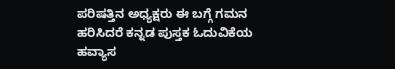ಪರಿಷತ್ತಿನ ಅಧ್ಯಕ್ಷರು ಈ ಬಗ್ಗೆ ಗಮನ ಹರಿಸಿದರೆ ಕನ್ನಡ ಪುಸ್ತಕ ಓದುವಿಕೆಯ ಹವ್ಯಾಸ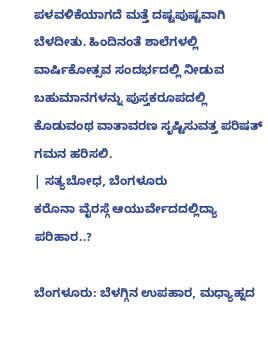ಪಳವಳಿಕೆಯಾಗದೆ ಮತ್ತೆ ದಷ್ಟಪುಷ್ಟವಾಗಿ ಬೆಳದೀತು. ಹಿಂದಿನಂತೆ ಶಾಲೆಗಳಲ್ಲಿ ವಾರ್ಷಿಕೋತ್ಸವ ಸಂದರ್ಭದಲ್ಲಿ ನೀಡುವ ಬಹುಮಾನಗಳನ್ನು ಪುಸ್ತಕರೂಪದಲ್ಲಿ ಕೊಡುವಂಥ ವಾತಾವರಣ ಸೃಷ್ಟಿಸುವತ್ತ ಪರಿಷತ್ ಗಮನ ಹರಿಸಲಿ.
| ಸತ್ಯಬೋಧ, ಬೆಂಗಳೂರು
ಕರೊನಾ ವೈರಸ್ಗೆ ಆಯುರ್ವೇದದಲ್ಲಿದ್ಯಾ ಪರಿಹಾರ..?

ಬೆಂಗಳೂರು: ಬೆಳಗ್ಗಿನ ಉಪಹಾರ, ಮಧ್ಯಾಹ್ನದ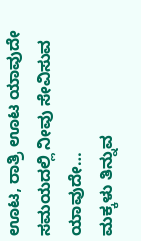ಊಟ, ರಾತ್ರಿ ಊಟ ಯಾವುದೇ ಸಮಯದಲ್ಲಿ ನೀವು ಸೇವಿಸುವ ಯಾವುದೇ…
ಮಕ್ಕಳು ತಿನ್ನುವ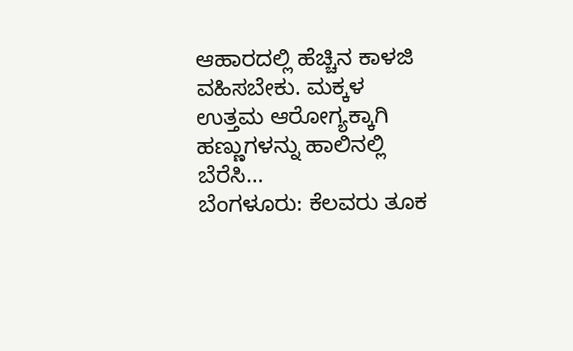ಆಹಾರದಲ್ಲಿ ಹೆಚ್ಚಿನ ಕಾಳಜಿ ವಹಿಸಬೇಕು. ಮಕ್ಕಳ ಉತ್ತಮ ಆರೋಗ್ಯಕ್ಕಾಗಿ ಹಣ್ಣುಗಳನ್ನು ಹಾಲಿನಲ್ಲಿ ಬೆರೆಸಿ…
ಬೆಂಗಳೂರು: ಕೆಲವರು ತೂಕ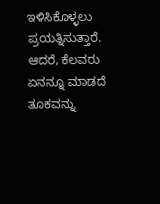ಇಳಿಸಿಕೊಳ್ಳಲು ಪ್ರಯತ್ನಿಸುತ್ತಾರೆ. ಆದರೆ, ಕೆಲವರು ಏನನ್ನೂ ಮಾಡದೆ ತೂಕವನ್ನು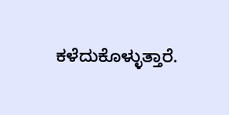ಕಳೆದುಕೊಳ್ಳುತ್ತಾರೆ.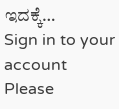ಇದಕ್ಕೆ…
Sign in to your account
Please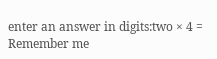enter an answer in digits:two × 4 =
Remember me